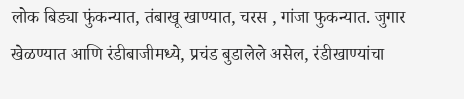लोक बिड्या फुंकन्यात, तंबाखू खाण्यात, चरस , गांजा फुकन्यात. जुगार खेळण्यात आणि रंडीबाजीमध्ये, प्रचंड बुडालेले असेल, रंडीखाण्यांचा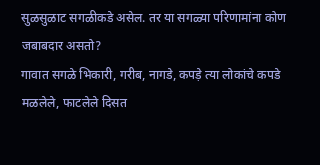सुळसुळाट सगळीकडे असेल. तर या सगळ्या परिणामांना कोण जबाबदार असतो?
गावात सगळे भिकारी, गरीब, नागडे, कपड़े त्या लोकांचे कपडे मळलेले, फाटलेले दिसत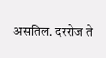असतिल. दररोज ते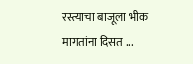रस्त्याचा बाजूला भीक मागतांना दिसत ...